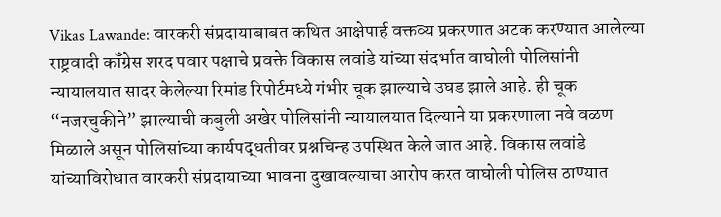Vikas Lawande: वारकरी संप्रदायाबाबत कथित आक्षेपार्ह वक्तव्य प्रकरणात अटक करण्यात आलेल्या राष्ट्रवादी कॉंग्रेस शरद पवार पक्षाचे प्रवक्ते विकास लवांडे यांच्या संदर्भात वाघोली पोलिसांनी न्यायालयात सादर केलेल्या रिमांड रिपोर्टमध्ये गंभीर चूक झाल्याचे उघड झाले आहे. ही चूक “नजरचुकीने” झाल्याची कबुली अखेर पोलिसांनी न्यायालयात दिल्याने या प्रकरणाला नवे वळण मिळाले असून पोलिसांच्या कार्यपद्धतीवर प्रश्नचिन्ह उपस्थित केले जात आहे. विकास लवांडे यांच्याविरोधात वारकरी संप्रदायाच्या भावना दुखावल्याचा आरोप करत वाघोली पोलिस ठाण्यात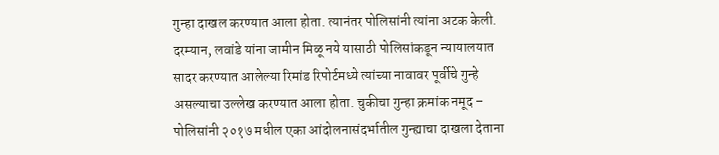गुन्हा दाखल करण्यात आला होता. त्यानंतर पोलिसांनी त्यांना अटक केली. दरम्यान, लवांडे यांना जामीन मिळू नये यासाठी पोलिसांकडून न्यायालयात सादर करण्यात आलेल्या रिमांड रिपोर्टमध्ये त्यांच्या नावावर पूर्वीचे गुन्हे असल्याचा उल्लेख करण्यात आला होता. चुकीचा गुन्हा क्रमांक नमूद – पोलिसांनी २०१७ मधील एका आंदोलनासंदर्भातील गुन्ह्याचा दाखला देताना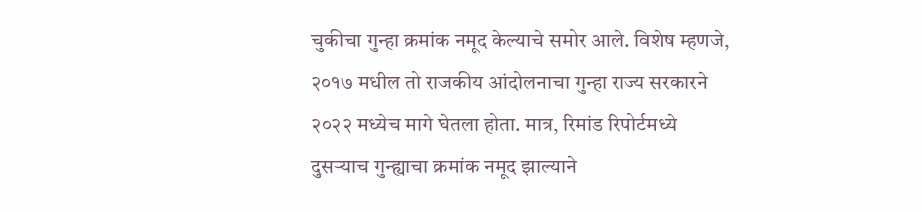चुकीचा गुन्हा क्रमांक नमूद केल्याचे समोर आले. विशेष म्हणजे, २०१७ मधील तो राजकीय आंदोलनाचा गुन्हा राज्य सरकारने २०२२ मध्येच मागे घेतला होता. मात्र, रिमांड रिपोर्टमध्ये दुसऱ्याच गुन्ह्याचा क्रमांक नमूद झाल्याने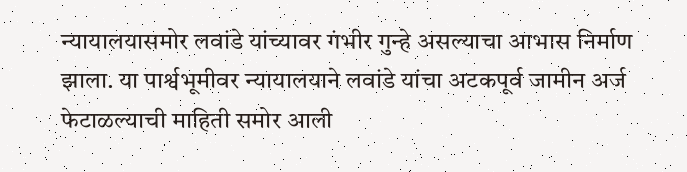न्यायालयासमोर लवांडे यांच्यावर गंभीर गुन्हे असल्याचा आभास निर्माण झाला. या पार्श्वभूमीवर न्यायालयाने लवांडे यांचा अटकपूर्व जामीन अर्ज फेटाळल्याची माहिती समोर आली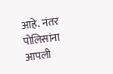आहे. नंतर पोलिसांना आपली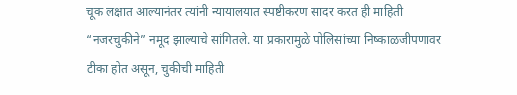चूक लक्षात आल्यानंतर त्यांनी न्यायालयात स्पष्टीकरण सादर करत ही माहिती “नजरचुकीने” नमूद झाल्याचे सांगितले. या प्रकारामुळे पोलिसांच्या निष्काळजीपणावर टीका होत असून, चुकीची माहिती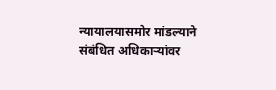न्यायालयासमोर मांडल्याने संबंधित अधिकाऱ्यांवर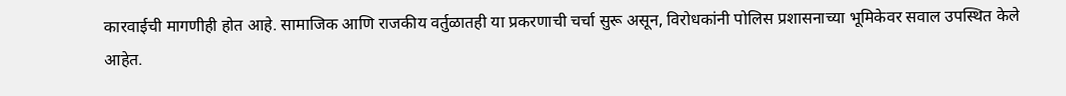कारवाईची मागणीही होत आहे. सामाजिक आणि राजकीय वर्तुळातही या प्रकरणाची चर्चा सुरू असून, विरोधकांनी पोलिस प्रशासनाच्या भूमिकेवर सवाल उपस्थित केले आहेत.